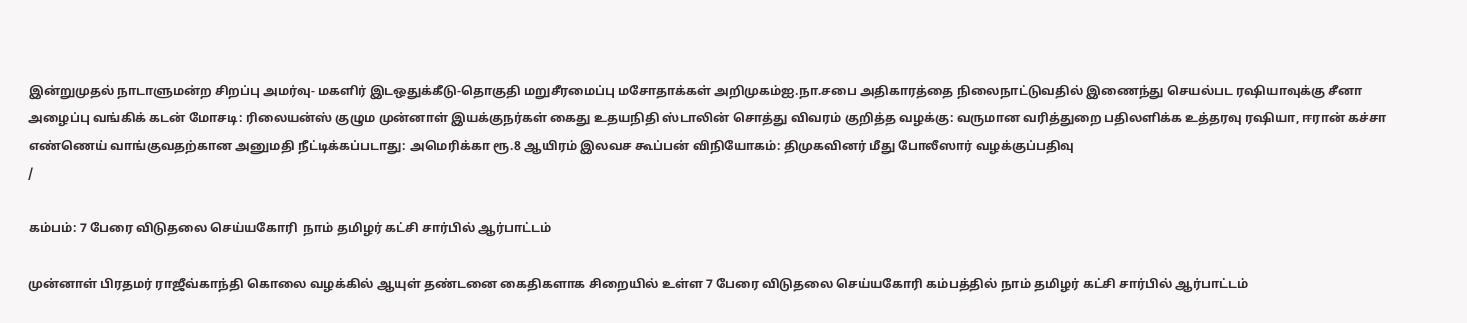இன்றுமுதல் நாடாளுமன்ற சிறப்பு அமர்வு- மகளிர் இடஒதுக்கீடு-தொகுதி மறுசீரமைப்பு மசோதாக்கள் அறிமுகம்ஐ.நா.சபை அதிகாரத்தை நிலைநாட்டுவதில் இணைந்து செயல்பட ரஷியாவுக்கு சீனா அழைப்பு வங்கிக் கடன் மோசடி: ரிலையன்ஸ் குழும முன்னாள் இயக்குநர்கள் கைது உதயநிதி ஸ்டாலின் சொத்து விவரம் குறித்த வழக்கு: வருமான வரித்துறை பதிலளிக்க உத்தரவு ரஷியா, ஈரான் கச்சா எண்ணெய் வாங்குவதற்கான அனுமதி நீட்டிக்கப்படாது: அமெரிக்கா ரூ.8 ஆயிரம் இலவச கூப்பன் விநியோகம்: திமுகவினர் மீது போலீஸார் வழக்குப்பதிவு
/

கம்பம்: 7 பேரை விடுதலை செய்யகோரி  நாம் தமிழர் கட்சி சார்பில் ஆர்பாட்டம்

முன்னாள் பிரதமர் ராஜீவ்காந்தி கொலை வழக்கில் ஆயுள் தண்டனை கைதிகளாக சிறையில் உள்ள 7 பேரை விடுதலை செய்யகோரி கம்பத்தில் நாம் தமிழர் கட்சி சார்பில் ஆர்பாட்டம்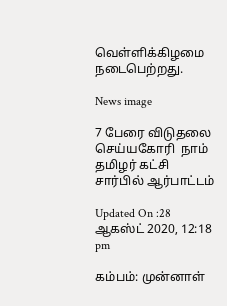வெள்ளிக்கிழமை நடைபெற்றது.

News image

7 பேரை விடுதலை செய்யகோரி  நாம் தமிழர் கட்சி சார்பில் ஆர்பாட்டம்

Updated On :28 ஆகஸ்ட் 2020, 12:18 pm

கம்பம்: முன்னாள்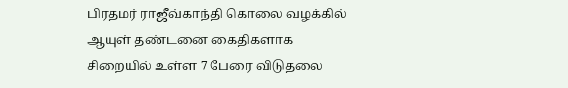பிரதமர் ராஜீவ்காந்தி கொலை வழக்கில் ஆயுள் தண்டனை கைதிகளாக சிறையில் உள்ள 7 பேரை விடுதலை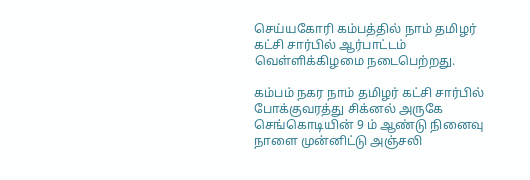செய்யகோரி கம்பத்தில் நாம் தமிழர் கட்சி சார்பில் ஆர்பாட்டம் வெள்ளிக்கிழமை நடைபெற்றது.

கம்பம் நகர நாம் தமிழர் கட்சி சார்பில் போக்குவரத்து சிக்னல் அருகே செங்கொடியின் 9 ம் ஆண்டு நினைவு நாளை முன்னிட்டு அஞ்சலி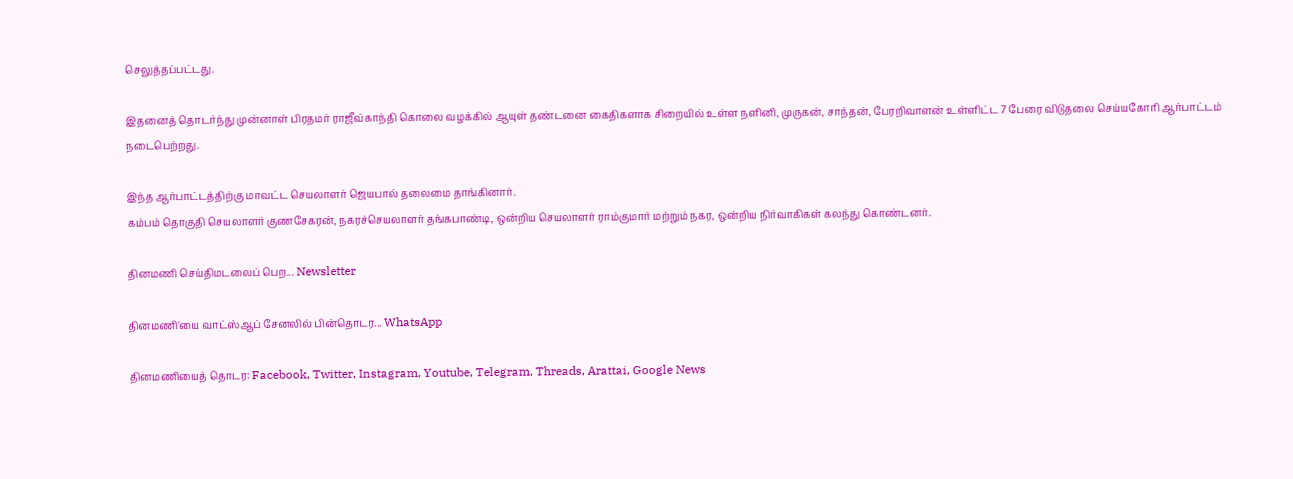செலுத்தப்பட்டது.

இதனைத் தொடர்ந்து முன்னாள் பிரதமர் ராஜீவ்காந்தி கொலை வழக்கில் ஆயுள் தண்டனை கைதிகளாக சிறையில் உள்ள நளினி, முருகன், சாந்தன், பேரறிவாளன் உள்ளிட்ட 7 பேரை விடுதலை செய்யகோரி ஆர்பாட்டம் நடைபெற்றது.

இந்த ஆர்பாட்டத்திற்கு மாவட்ட செயலாளர் ஜெயபால் தலைமை தாங்கினார்.
கம்பம் தொகுதி செயலாளர் குணசேகரன், நகரச்செயலாளர் தங்கபாண்டி, ஒன்றிய செயலாளர் ராம்குமார் மற்றும் நகர, ஒன்றிய நிர்வாகிகள் கலந்து கொண்டனர்.

தினமணி செய்திமடலைப் பெற... Newsletter

தினமணி'யை வாட்ஸ்ஆப் சேனலில் பின்தொடர... WhatsApp

தினமணியைத் தொடர: Facebook, Twitter, Instagram, Youtube, Telegram, Threads, Arattai, Google News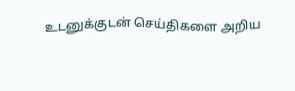உடனுக்குடன் செய்திகளை அறிய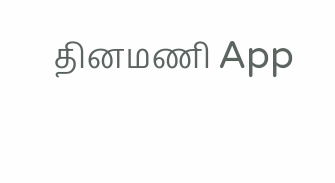தினமணி App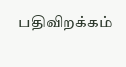பதிவிறக்கம்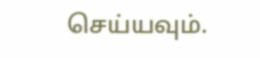செய்யவும்.